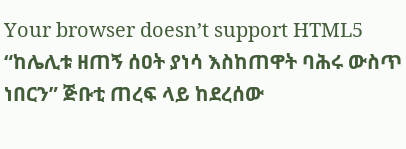Your browser doesn’t support HTML5
“ከሌሊቱ ዘጠኝ ሰዐት ያነሳ እስከጠዋት ባሕሩ ውስጥ ነበርን” ጅቡቲ ጠረፍ ላይ ከደረሰው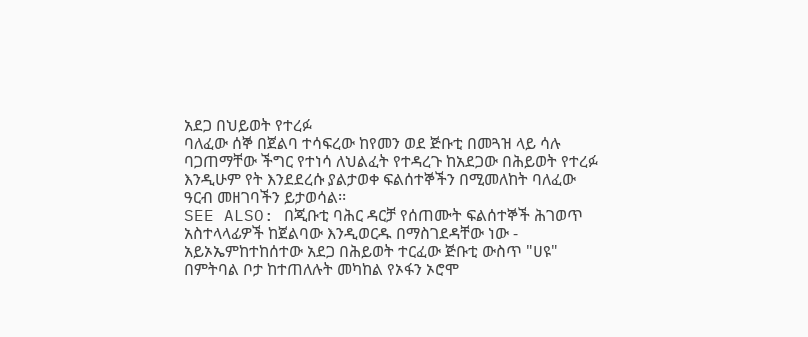አደጋ በህይወት የተረፉ
ባለፈው ሰኞ በጀልባ ተሳፍረው ከየመን ወደ ጅቡቲ በመጓዝ ላይ ሳሉ ባጋጠማቸው ችግር የተነሳ ለህልፈት የተዳረጉ ከአደጋው በሕይወት የተረፉ እንዲሁም የት እንደደረሱ ያልታወቀ ፍልሰተኞችን በሚመለከት ባለፈው ዓርብ መዘገባችን ይታወሳል፡፡
SEE ALSO: በጂቡቲ ባሕር ዳርቻ የሰጠሙት ፍልሰተኞች ሕገወጥ አስተላላፊዎች ከጀልባው እንዲወርዱ በማስገደዳቸው ነው - አይኦኤምከተከሰተው አደጋ በሕይወት ተርፈው ጅቡቲ ውስጥ "ሀዩ" በምትባል ቦታ ከተጠለሉት መካከል የኦፋን ኦሮሞ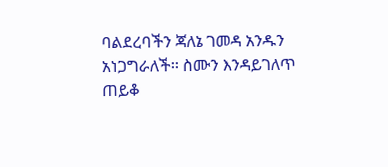ባልደረባችን ጃለኔ ገመዳ አንዱን አነጋግራለች፡፡ ስሙን እንዳይገለጥ ጠይቆ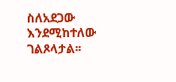ስለአደጋው እንደሚከተለው ገልጾላታል፡፡